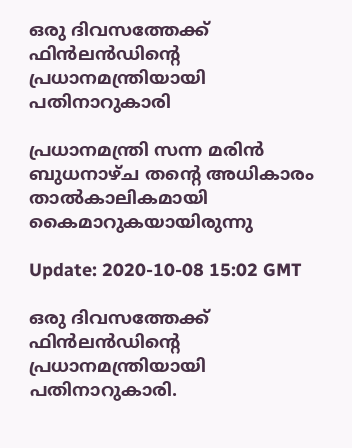ഒരു ദിവസത്തേക്ക് ഫിന്‍ലന്‍ഡിന്റെ പ്രധാനമന്ത്രിയായി പതിനാറുകാരി

പ്രധാനമന്ത്രി സന്ന മരിന്‍ ബുധനാഴ്ച തന്റെ അധികാരം താല്‍കാലികമായി കൈമാറുകയായിരുന്നു

Update: 2020-10-08 15:02 GMT

ഒരു ദിവസത്തേക്ക് ഫിന്‍ലന്‍ഡിന്റെ പ്രധാനമന്ത്രിയായി പതിനാറുകാരി.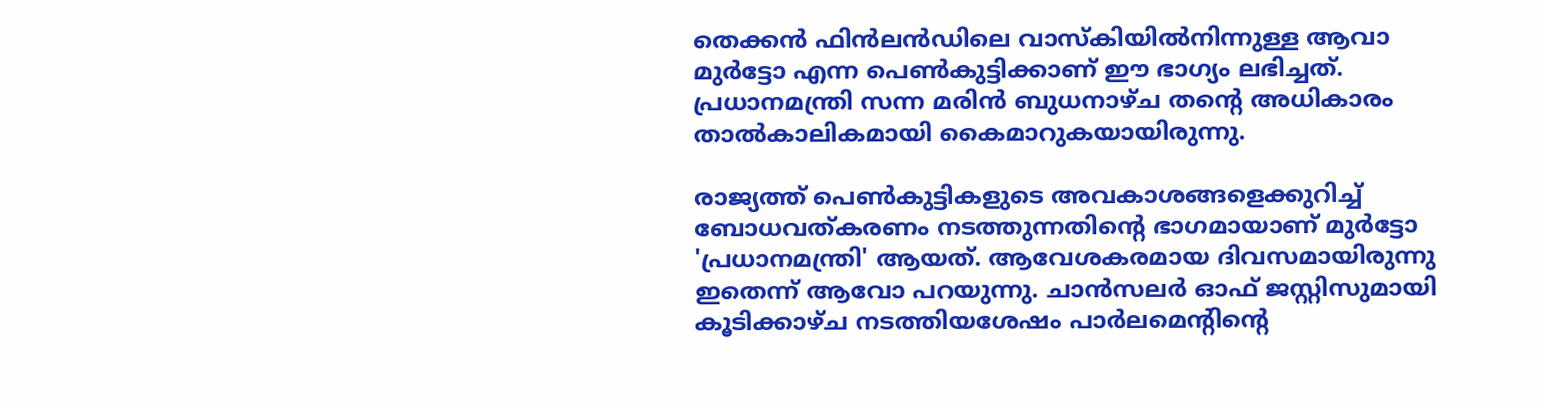തെക്കന്‍ ഫിന്‍ലന്‍ഡിലെ വാസ്‌കിയില്‍നിന്നുള്ള ആവാ മുര്‍ട്ടോ എന്ന പെണ്‍കുട്ടിക്കാണ് ഈ ഭാഗ്യം ലഭിച്ചത്. പ്രധാനമന്ത്രി സന്ന മരിന്‍ ബുധനാഴ്ച തന്റെ അധികാരം താല്‍കാലികമായി കൈമാറുകയായിരുന്നു.

രാജ്യത്ത് പെണ്‍കുട്ടികളുടെ അവകാശങ്ങളെക്കുറിച്ച് ബോധവത്കരണം നടത്തുന്നതിന്റെ ഭാഗമായാണ് മുര്‍ട്ടോ 'പ്രധാനമന്ത്രി' ആയത്. ആവേശകരമായ ദിവസമായിരുന്നു ഇതെന്ന് ആവോ പറയുന്നു. ചാന്‍സലര്‍ ഓഫ് ജസ്റ്റിസുമായി കൂടിക്കാഴ്ച നടത്തിയശേഷം പാര്‍ലമെന്റിന്റെ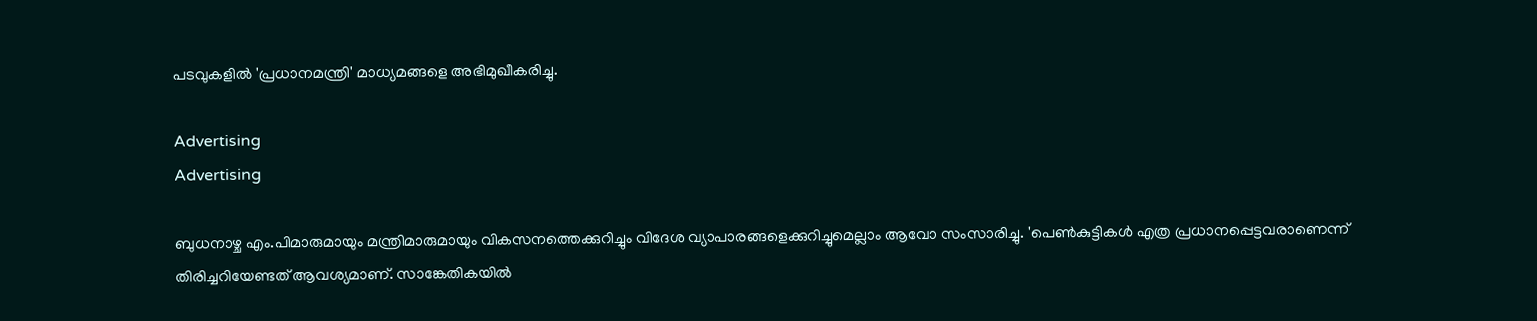പടവുകളില്‍ 'പ്രധാനമന്ത്രി' മാധ്യമങ്ങളെ അഭിമുഖീകരിച്ചു.

Advertising
Advertising

ബുധനാഴ്ച എം.പിമാരുമായും മന്ത്രിമാരുമായും വികസനത്തെക്കുറിച്ചും വിദേശ വ്യാപാരങ്ങളെക്കുറിച്ചുമെല്ലാം ആവോ സംസാരിച്ചു. 'പെണ്‍കുട്ടികള്‍ എത്ര പ്രധാനപ്പെട്ടവരാണെന്ന് തിരിച്ചറിയേണ്ടത് ആവശ്യമാണ്. സാങ്കേതികയില്‍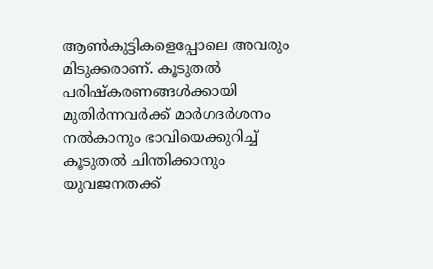ആണ്‍കുട്ടികളെപ്പോലെ അവരും മിടുക്കരാണ്. കൂടുതല്‍ പരിഷ്‌കരണങ്ങള്‍ക്കായി മുതിര്‍ന്നവര്‍ക്ക് മാര്‍ഗദര്‍ശനം നല്‍കാനും ഭാവിയെക്കുറിച്ച് കൂടുതല്‍ ചിന്തിക്കാനും യുവജനതക്ക്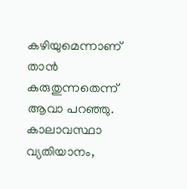കഴിയുമെന്നാണ് താന്‍ കരുതുന്നതെന്ന് ആവാ പറഞ്ഞു. കാലാവസ്ഥാ വ്യതിയാനം,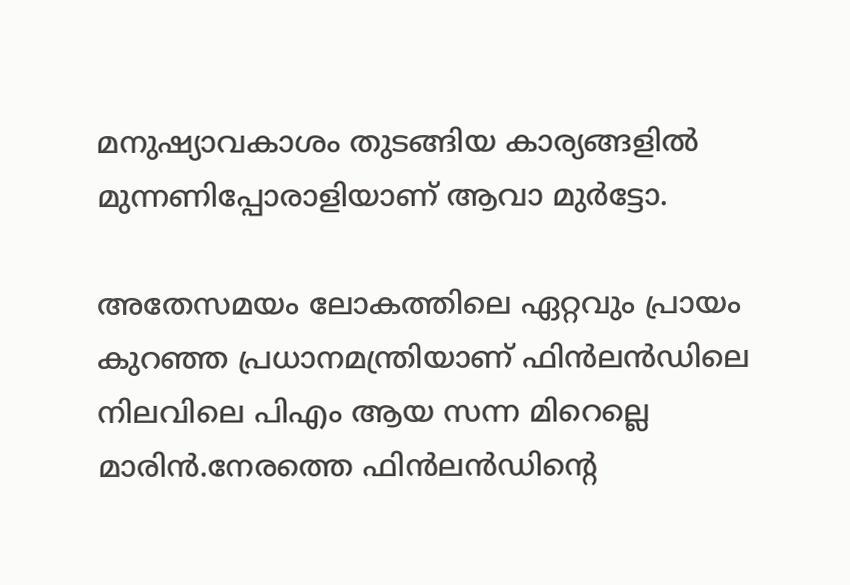മനുഷ്യാവകാശം തുടങ്ങിയ കാര്യങ്ങളില്‍ മുന്നണിപ്പോരാളിയാണ് ആവാ മുര്‍ട്ടോ.

അതേസമയം ലോകത്തിലെ ഏറ്റവും പ്രായം കുറഞ്ഞ പ്രധാനമന്ത്രിയാണ് ഫിന്‍ലന്‍ഡിലെ നിലവിലെ പിഎം ആയ സന്ന മിറെല്ലെ മാരിന്‍.നേരത്തെ ഫിന്‍ലന്‍ഡിന്റെ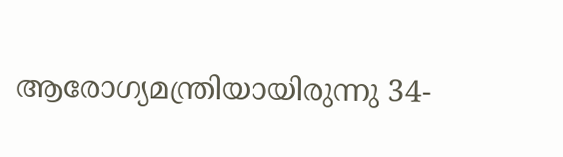ആരോഗ്യമന്ത്രിയായിരുന്നു 34-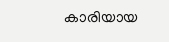കാരിയായ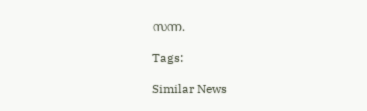സന്ന.

Tags:

Similar News